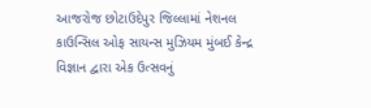આજરોજ છોટાઉદેપુર જિલ્લામાં નેશનલ કાઉન્સિલ ઓફ સાયન્સ મુઝિયમ મુંબઈ કેન્દ્ર વિજ્ઞાન દ્વારા એક ઉત્સવનું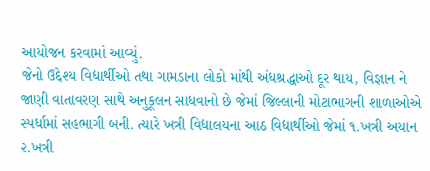આયોજન કરવામાં આવ્યું.
જેનો ઉદ્દેશ્ય વિદ્યાર્થીઓ તથા ગામડાના લોકો માંથી અંધશ્રદ્ધાઓ દૂર થાય, વિજ્ઞાન ને જાણી વાતાવરણ સાથે અનુકૂલન સાધવાનો છે જેમાં જિલ્લાની મોટાભાગની શાળાઓએ સ્પર્ધામાં સહભાગી બની. ત્યારે ખત્રી વિદ્યાલયના આઠ વિદ્યાર્થીઓ જેમાં ૧.ખત્રી અયાન ૨.ખત્રી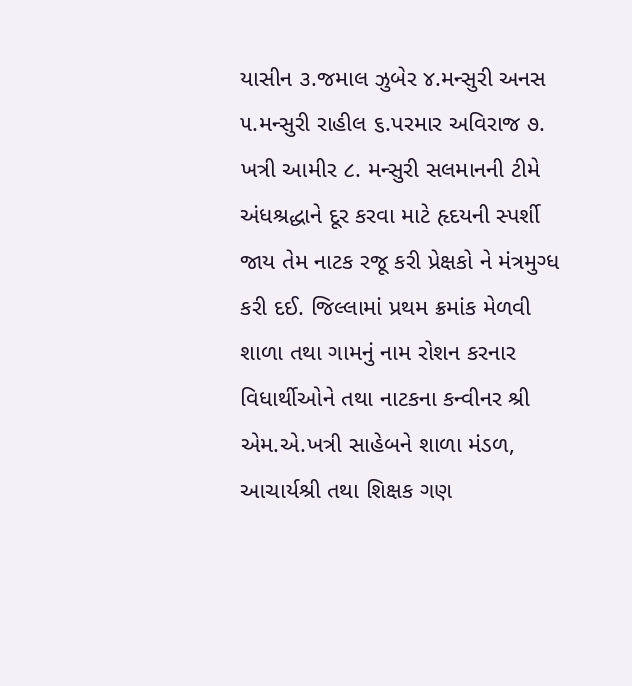યાસીન ૩.જમાલ ઝુબેર ૪.મન્સુરી અનસ ૫.મન્સુરી રાહીલ ૬.પરમાર અવિરાજ ૭. ખત્રી આમીર ૮. મન્સુરી સલમાનની ટીમે અંધશ્રદ્ધાને દૂર કરવા માટે હૃદયની સ્પર્શી જાય તેમ નાટક રજૂ કરી પ્રેક્ષકો ને મંત્રમુગ્ધ કરી દઈ. જિલ્લામાં પ્રથમ ક્રમાંક મેળવી શાળા તથા ગામનું નામ રોશન કરનાર વિધાર્થીઓને તથા નાટકના કન્વીનર શ્રી એમ.એ.ખત્રી સાહેબને શાળા મંડળ, આચાર્યશ્રી તથા શિક્ષક ગણ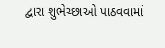દ્વારા શુભેચ્છાઓ પાઠવવામાં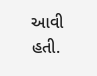આવી હતી.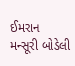ઈમરાન મન્સૂરી બોડેલી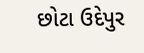છોટા ઉદેપુર